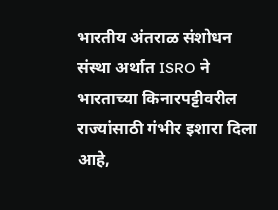भारतीय अंतराळ संशोधन संस्था अर्थात ISRO ने भारताच्या किनारपट्टीवरील राज्यांसाठी गंभीर इशारा दिला आहे,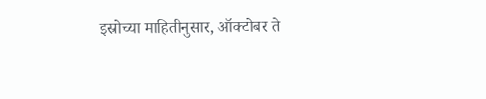इस्रोच्या माहितीनुसार, ऑक्टोबर ते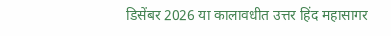डिसेंबर 2026 या कालावधीत उत्तर हिंद महासागर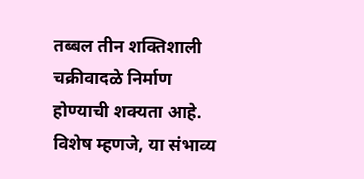तब्बल तीन शक्तिशाली चक्रीवादळे निर्माण होण्याची शक्यता आहे. विशेष म्हणजे, या संभाव्य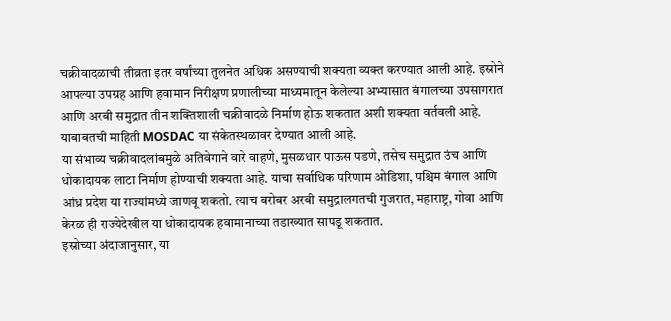चक्रीवादळाची तीव्रता इतर वर्षांच्या तुलनेत अधिक असण्याची शक्यता व्यक्त करण्यात आली आहे. इस्रोने आपल्या उपग्रह आणि हवामान निरीक्षण प्रणालीच्या माध्यमातून केलेल्या अभ्यासात बंगालच्या उपसागरात आणि अरबी समुद्रात तीन शक्तिशाली चक्रीवादळे निर्माण होऊ शकतात अशी शक्यता वर्तवली आहे. याबाबतची माहिती MOSDAC या संकेतस्थळावर देण्यात आली आहे.
या संभाव्य चक्रीवादलांबमुळे अतिवेगाने वारे वाहणे, मुसळधार पाऊस पडणे, तसेच समुद्रात उंच आणि धोकादायक लाटा निर्माण होण्याची शक्यता आहे. याचा सर्वाधिक परिणाम ओडिशा, पश्चिम बंगाल आणि आंध्र प्रदेश या राज्यांमध्ये जाणवू शकतो. त्याच बरोबर अरबी समुद्रालगतची गुजरात, महाराष्ट्र, गोवा आणि केरळ ही राज्येदेखील या धोकादायक हवामानाच्या तडाख्यात सापडू शकतात.
इस्रोच्या अंदाजानुसार, या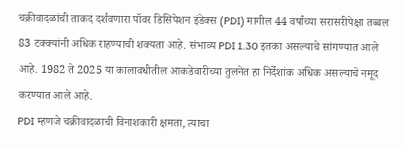चक्रीवादळांची ताकद दर्शवणारा पॉवर डिसिपेशन इंडेक्स (PDI) मागील 44 वर्षांच्या सरासरीपेक्षा तब्बल 83 टक्क्यांनी अधिक राहण्याची शक्यता आहे. संभाव्य PDI 1.30 इतका असल्याचे सांगण्यात आले आहे. 1982 ते 2025 या कालावधीतील आकडेवारीच्या तुलनेत हा निर्देशांक अधिक असल्याचे नमूद करण्यात आले आहे.
PDI म्हणजे चक्रीवादळाची विनाशकारी क्षमता, त्याचा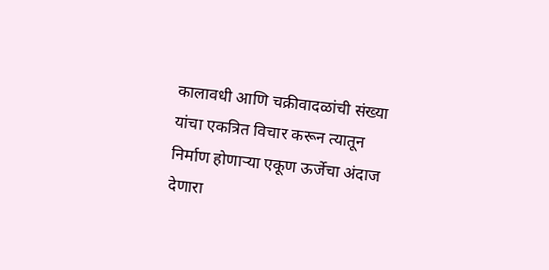कालावधी आणि चक्रीवादळांची संख्या यांचा एकत्रित विचार करून त्यातून निर्माण होणाऱ्या एकूण ऊर्जेचा अंदाज देणारा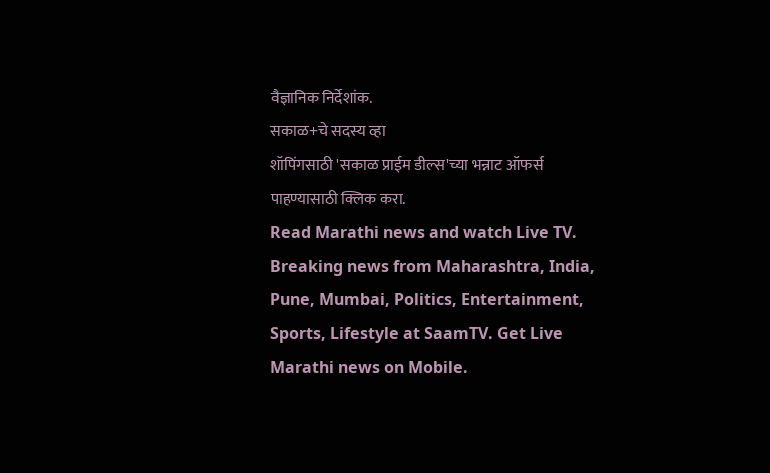वैज्ञानिक निर्देशांक.
सकाळ+चे सदस्य व्हा
शॉपिंगसाठी 'सकाळ प्राईम डील्स'च्या भन्नाट ऑफर्स पाहण्यासाठी क्लिक करा.
Read Marathi news and watch Live TV. Breaking news from Maharashtra, India, Pune, Mumbai, Politics, Entertainment, Sports, Lifestyle at SaamTV. Get Live Marathi news on Mobile.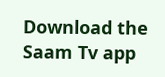Download the Saam Tv app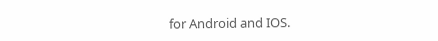for Android and IOS.